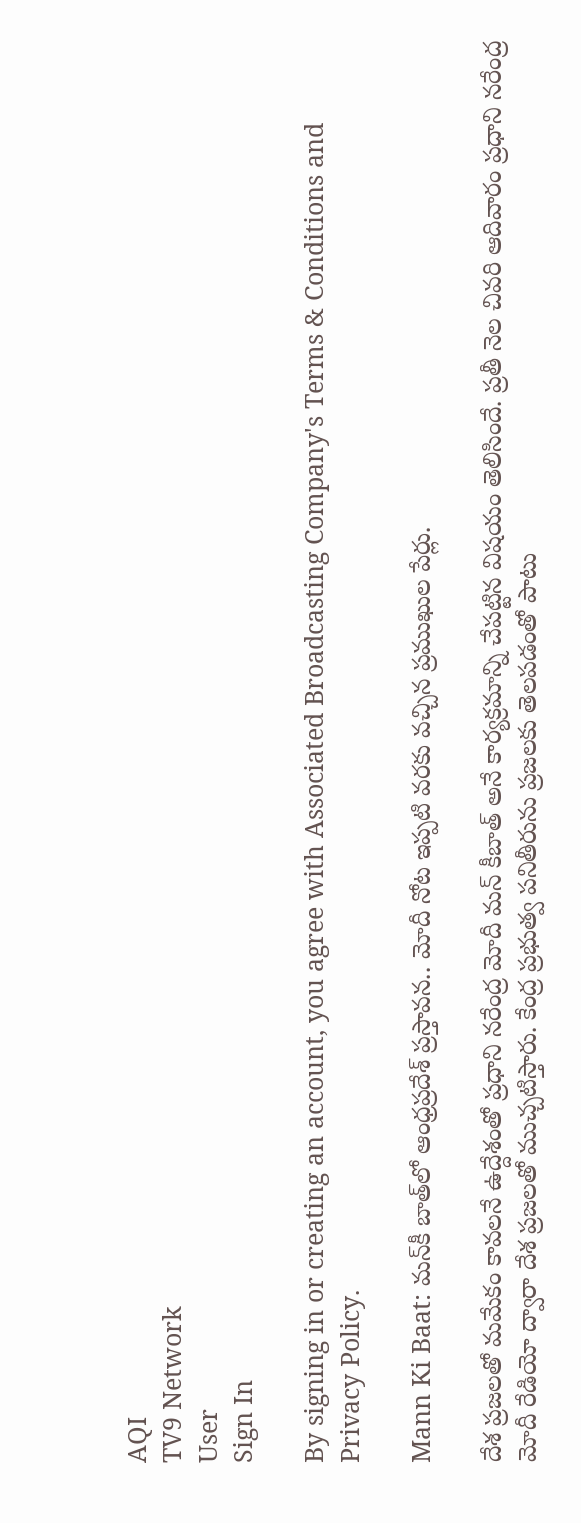AQI
TV9 Network
User
Sign In

By signing in or creating an account, you agree with Associated Broadcasting Company's Terms & Conditions and Privacy Policy.

Mann Ki Baat: మన్‌కీ బాత్‌లో ఆంధ్రప్రదేశ్‌ ప్రస్తావన.. మోదీ నోట ఇప్పటి వరకు వచ్చిన ప్రముఖుల పేర్లు.

దేశ ప్రజలతో మమేకం కావలనే ఉద్దేశంతో ప్రధాని నరేంద్ర మోదీ మన్‌ కీబాత్‌ అనే కార్యక్రమాన్ని చేపట్టిన విషయం తెలిసిందే. ప్రతీ నెల చివరి ఆదివారం ప్రధాని నరేంద్ర మోదీ రేడియో ద్వారా దేశ ప్రజలతో ముచ్చటిస్తారు. కేంద్ర ప్రభుత్వ పనితీరును ప్రజలకు తెలపడంతో పాటు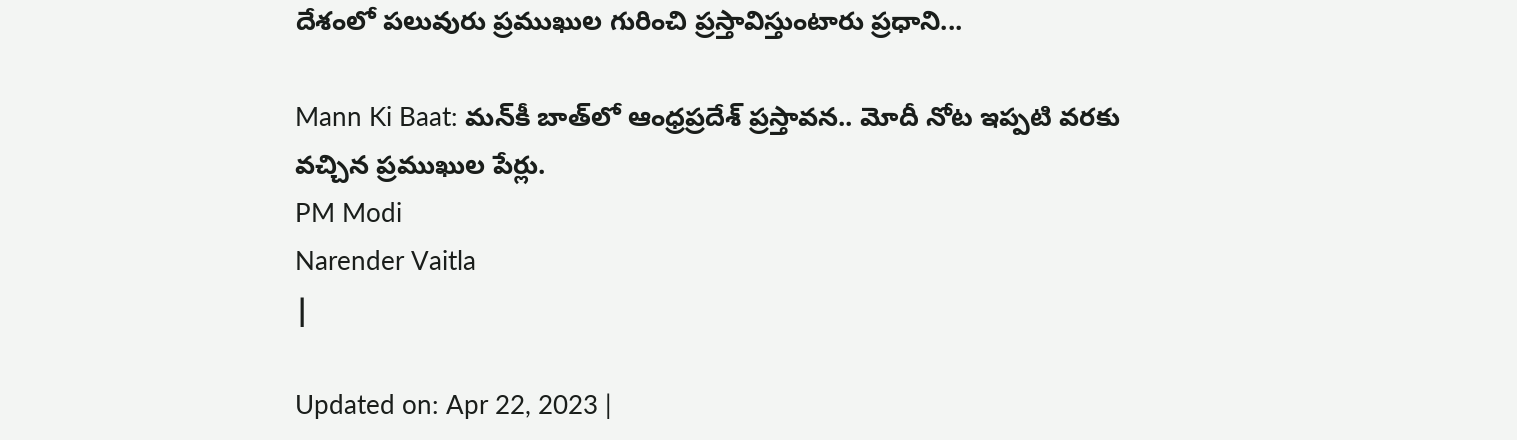దేశంలో పలువురు ప్రముఖుల గురించి ప్రస్తావిస్తుంటారు ప్రధాని...

Mann Ki Baat: మన్‌కీ బాత్‌లో ఆంధ్రప్రదేశ్‌ ప్రస్తావన.. మోదీ నోట ఇప్పటి వరకు వచ్చిన ప్రముఖుల పేర్లు.
PM Modi
Narender Vaitla
|

Updated on: Apr 22, 2023 |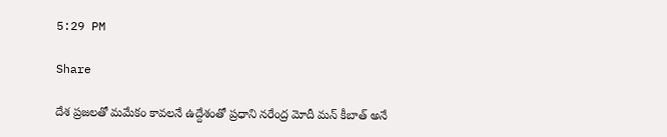5:29 PM

Share

దేశ ప్రజలతో మమేకం కావలనే ఉద్దేశంతో ప్రధాని నరేంద్ర మోదీ మన్‌ కీబాత్‌ అనే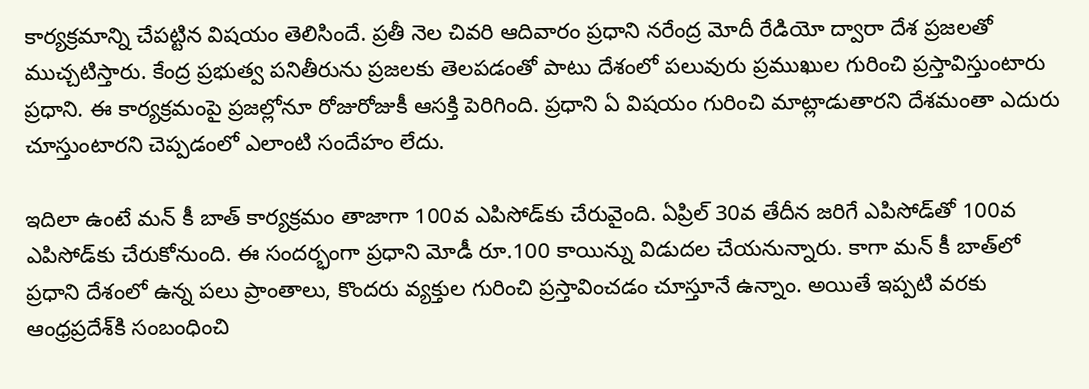కార్యక్రమాన్ని చేపట్టిన విషయం తెలిసిందే. ప్రతీ నెల చివరి ఆదివారం ప్రధాని నరేంద్ర మోదీ రేడియో ద్వారా దేశ ప్రజలతో ముచ్చటిస్తారు. కేంద్ర ప్రభుత్వ పనితీరును ప్రజలకు తెలపడంతో పాటు దేశంలో పలువురు ప్రముఖుల గురించి ప్రస్తావిస్తుంటారు ప్రధాని. ఈ కార్యక్రమంపై ప్రజల్లోనూ రోజురోజుకీ ఆసక్తి పెరిగింది. ప్రధాని ఏ విషయం గురించి మాట్లాడుతారని దేశమంతా ఎదురు చూస్తుంటారని చెప్పడంలో ఎలాంటి సందేహం లేదు.

ఇదిలా ఉంటే మన్‌ కీ బాత్‌ కార్యక్రమం తాజాగా 100వ ఎపిసోడ్‌కు చేరువైంది. ఏప్రిల్‌ 30వ తేదీన జరిగే ఎపిసోడ్‌తో 100వ ఎపిసోడ్‌కు చేరుకోనుంది. ఈ సందర్భంగా ప్రధాని మోడీ రూ.100 కాయిన్ను విడుదల చేయనున్నారు. కాగా మన్‌ కీ బాత్‌లో ప్రధాని దేశంలో ఉన్న పలు ప్రాంతాలు, కొందరు వ్యక్తుల గురించి ప్రస్తావించడం చూస్తూనే ఉన్నాం. అయితే ఇప్పటి వరకు ఆంధ్రప్రదేశ్‌కి సంబంధించి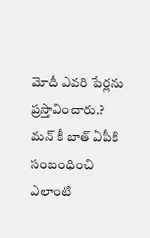మోదీ ఎవరి పేర్లను ప్రస్తావించారు.? మన్‌ కీ బాత్‌ ఏపీకి సంబంధించి ఎలాంటి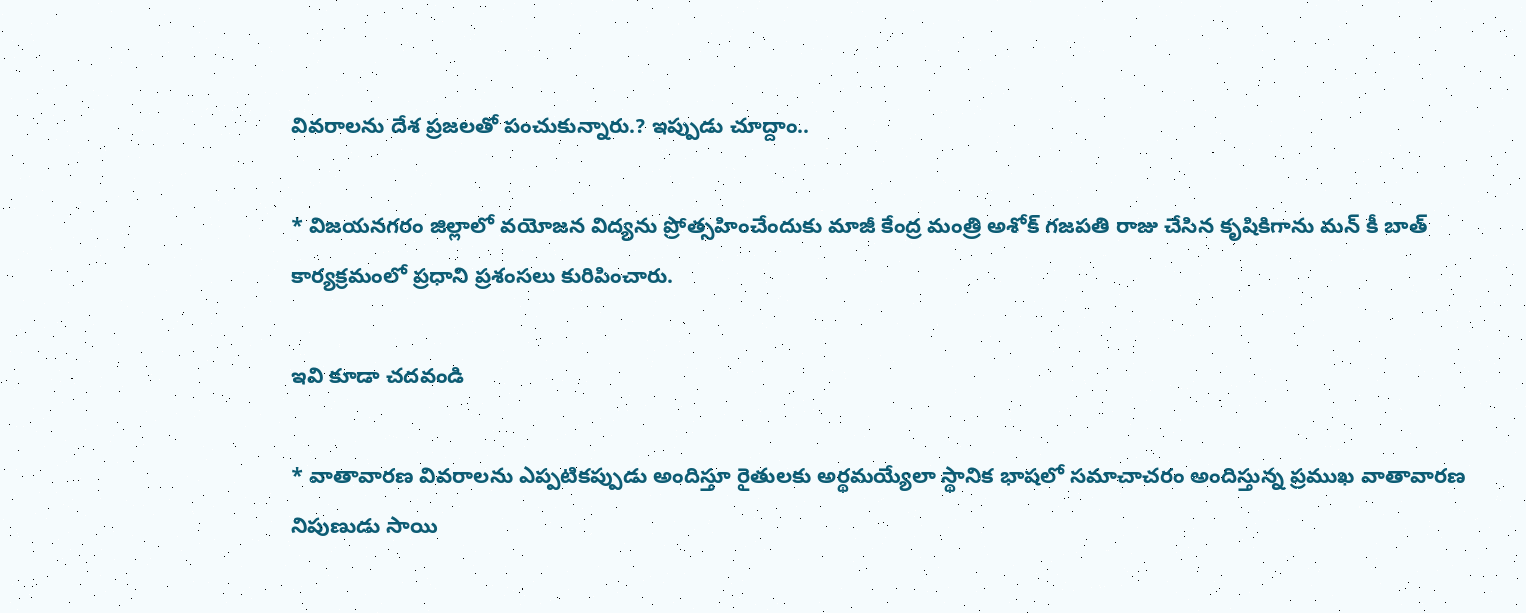వివరాలను దేశ ప్రజలతో పంచుకున్నారు.? ఇప్పుడు చూద్దాం..

* విజయనగరం జిల్లాలో వయోజన విద్యను ప్రోత్సహించేందుకు మాజీ కేంద్ర మంత్రి అశోక్‌ గజపతి రాజు చేసిన కృషికిగాను మన్‌ కీ బాత్‌ కార్యక్రమంలో ప్రధాని ప్రశంసలు కురిపించారు.

ఇవి కూడా చదవండి

* వాతావారణ వివరాలను ఎప్పటికప్పుడు అందిస్తూ రైతులకు అర్థమయ్యేలా స్థానిక భాషలో సమాచాచరం అందిస్తున్న ప్రముఖ వాతావారణ నిపుణుడు సాయి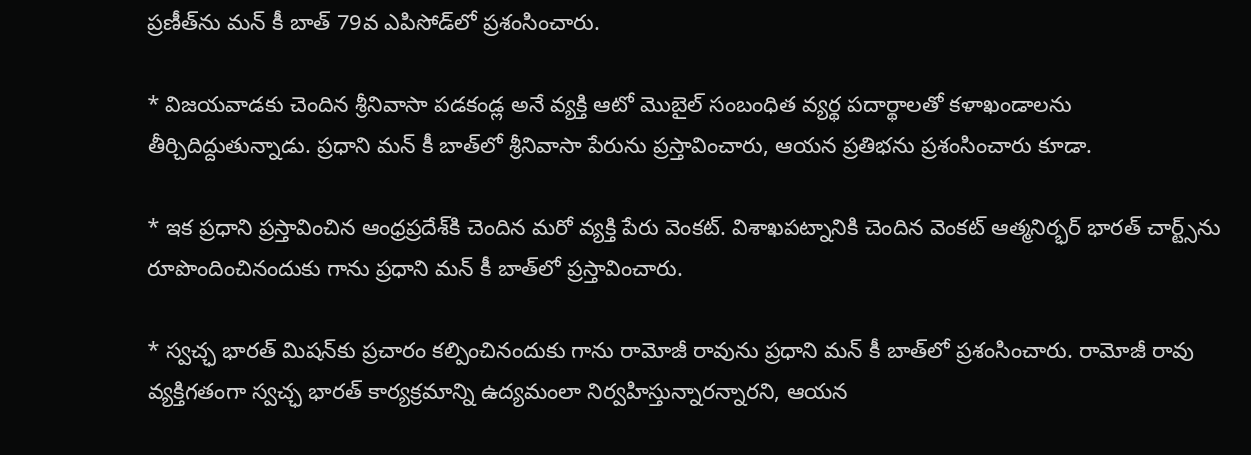ప్రణీత్‌ను మన్‌ కీ బాత్‌ 79వ ఎపిసోడ్‌లో ప్రశంసించారు.

* విజయవాడకు చెందిన శ్రీనివాసా పడకండ్ల అనే వ్యక్తి ఆటో మొబైల్‌ సంబంధిత వ్యర్థ పదార్థాలతో కళాఖండాలను తీర్చిదిద్దుతున్నాడు. ప్రధాని మన్‌ కీ బాత్‌లో శ్రీనివాసా పేరును ప్రస్తావించారు, ఆయన ప్రతిభను ప్రశంసించారు కూడా.

* ఇక ప్రధాని ప్రస్తావించిన ఆంధ్రప్రదేశ్‌కి చెందిన మరో వ్యక్తి పేరు వెంకట్‌. విశాఖపట్నానికి చెందిన వెంకట్‌ ఆత్మనిర్భర్‌ భారత్‌ చార్ట్స్‌ను రూపొందించినందుకు గాను ప్రధాని మన్‌ కీ బాత్‌లో ప్రస్తావించారు.

* స్వచ్ఛ భారత్‌ మిషన్‌కు ప్రచారం కల్పించినందుకు గాను రామోజీ రావును ప్రధాని మన్‌ కీ బాత్‌లో ప్రశంసించారు. రామోజీ రావు వ్యక్తిగతంగా స్వచ్ఛ భారత్ కార్యక్రమాన్ని ఉద్యమంలా నిర్వహిస్తున్నారన్నారని, ఆయన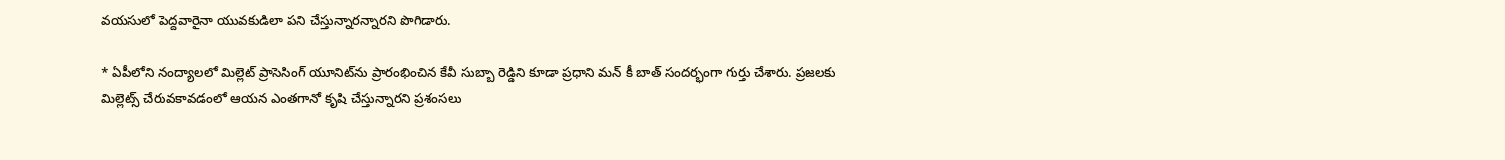వయసులో పెద్దవారైనా యువకుడిలా పని చేస్తున్నారన్నారని పొగిడారు.

* ఏపీలోని నంద్యాలలో మిల్లెట్‌ ప్రాసెసింగ్‌ యూనిట్‌ను ప్రారంభించిన కేవీ సుబ్బా రెడ్డిని కూడా ప్రధాని మన్‌ కీ బాత్‌ సందర్భంగా గుర్తు చేశారు. ప్రజలకు మిల్లెట్స్‌ చేరువకావడంలో ఆయన ఎంతగానో కృషి చేస్తున్నారని ప్రశంసలు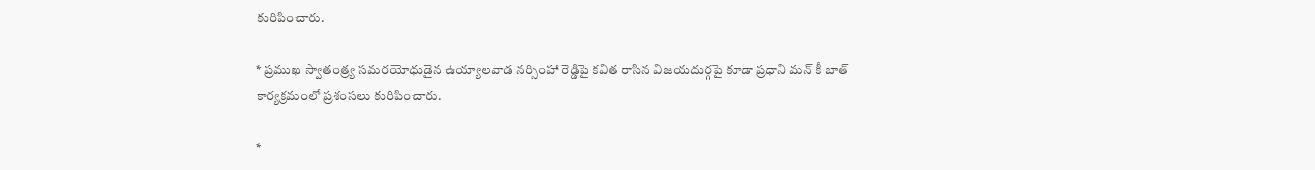కురిపించారు.

* ప్రముఖ స్వాతంత్ర్య సమరయోధుడైన ఉయ్యాలవాడ నర్సింహా రెడ్డిపై కవిత రాసిన విజయదుర్గపై కూడా ప్రధాని మన్‌ కీ బాత్‌ కార్యక్రమంలో ప్రశంసలు కురిపించారు.

*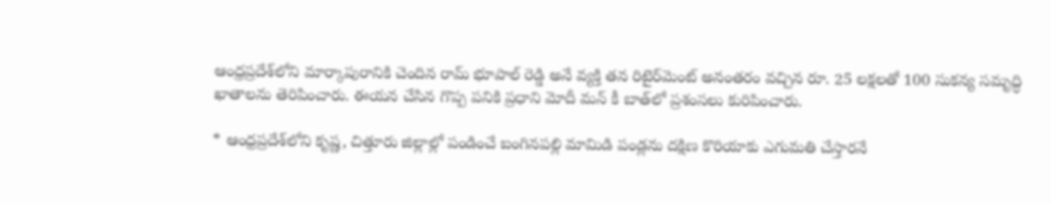ఆంధ్రప్రదేశ్‌లోని మార్కాపురానికి చెందిన రామ్‌ భూపాల్‌ రెడ్డి అనే వ్యక్తి తన రిటైర్‌మెంట్ అనంతరం వచ్చిన రూ. 25 లక్షలతో 100 సుకన్య సమృద్ధి ఖాతాలను తెరిపించారు. ఈయన చేసిన గొప్ప పనికి ప్రధాని మోదీ మన్‌ కీ బాత్‌లో ప్రశంసలు కురిపించారు.

* ఆంధ్రప్రదేశ్‌లోని కృష్ణ, చిత్తూరు జిల్లాల్లో పండించే బంగినపల్లి మామిడి పండ్లను దక్షిణ కొరియాకు ఎగుమతి చేస్తారనే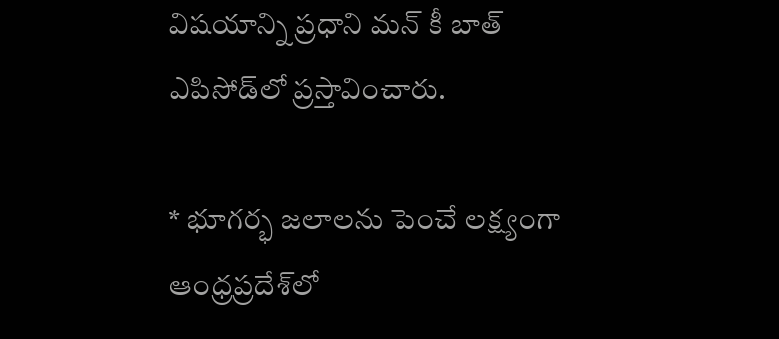విషయాన్ని ప్రధాని మన్‌ కీ బాత్ ఎపిసోడ్‌లో ప్రస్తావించారు.

* భూగర్భ జలాలను పెంచే లక్ష్యంగా ఆంధ్రప్రదేశ్‌లో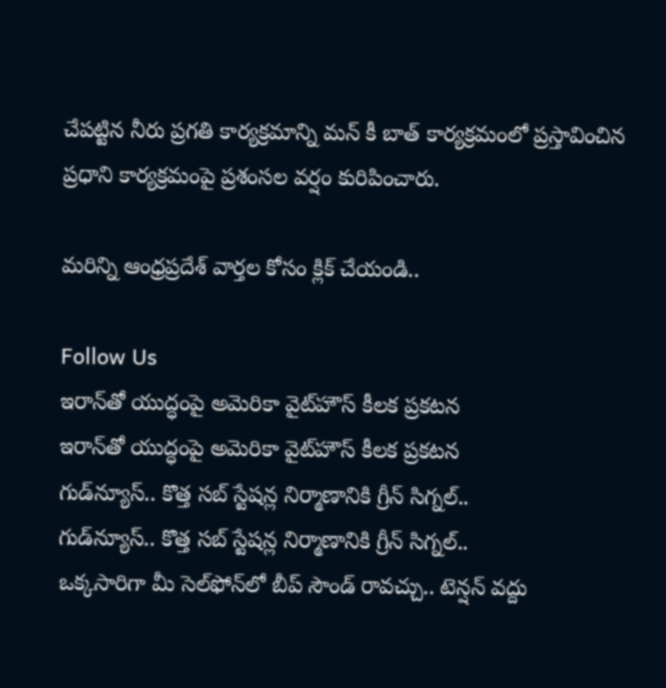చేపట్టిన నీరు ప్రగతి కార్యక్రమాన్ని మన్‌ కీ బాత్‌ కార్యక్రమంలో ప్రస్తావించిన ప్రధాని కార్యక్రమంపై ప్రశంసల వర్షం కురిపించారు.

మరిన్ని ఆంధ్రప్రదేశ్ వార్తల కోసం క్లిక్ చేయండి..

Follow Us
ఇరాన్‌తో యుద్ధంపై అమెరికా వైట్‌హౌస్ కీలక ప్రకటన
ఇరాన్‌తో యుద్ధంపై అమెరికా వైట్‌హౌస్ కీలక ప్రకటన
గుడ్‌న్యూస్‌.. కొత్త సబ్ స్టేషన్ల నిర్మాణానికి గ్రీన్ సిగ్నల్..
గుడ్‌న్యూస్‌.. కొత్త సబ్ స్టేషన్ల నిర్మాణానికి గ్రీన్ సిగ్నల్..
ఒక్కసారిగా మీ సెల్‌ఫోన్‌లో బీప్ సౌండ్ రావచ్చు.. టెన్షన్‌ వద్దు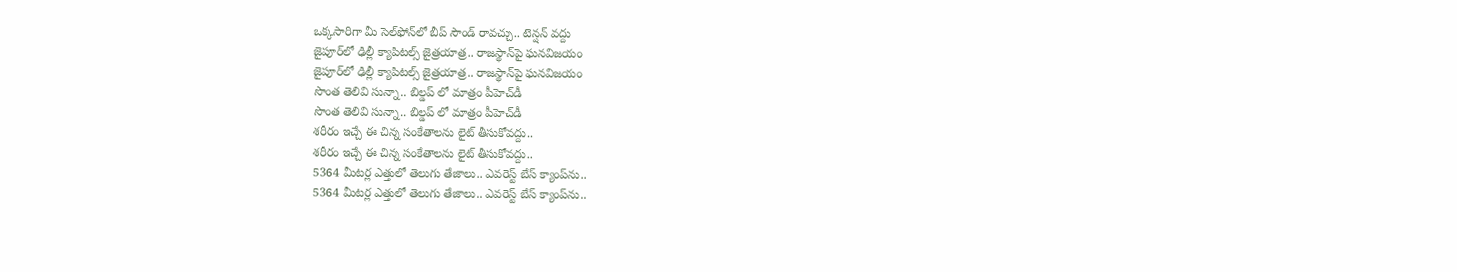ఒక్కసారిగా మీ సెల్‌ఫోన్‌లో బీప్ సౌండ్ రావచ్చు.. టెన్షన్‌ వద్దు
జైపూర్‌లో ఢిల్లీ క్యాపిటల్స్ జైత్రయాత్ర.. రాజస్థాన్‌పై ఘనవిజయం
జైపూర్‌లో ఢిల్లీ క్యాపిటల్స్ జైత్రయాత్ర.. రాజస్థాన్‌పై ఘనవిజయం
సొంత తెలివి సున్నా.. బిల్డప్ లో మాత్రం పీహెచ్‌డీ
సొంత తెలివి సున్నా.. బిల్డప్ లో మాత్రం పీహెచ్‌డీ
శరీరం ఇచ్చే ఈ చిన్న సంకేతాలను లైట్ తీసుకోవద్దు..
శరీరం ఇచ్చే ఈ చిన్న సంకేతాలను లైట్ తీసుకోవద్దు..
5364 మీటర్ల ఎత్తులో తెలుగు తేజాలు.. ఎవరెస్ట్ బేస్ క్యాంప్‌ను..
5364 మీటర్ల ఎత్తులో తెలుగు తేజాలు.. ఎవరెస్ట్ బేస్ క్యాంప్‌ను..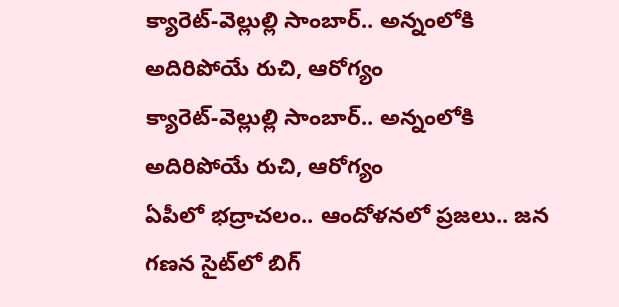క్యారెట్-వెల్లుల్లి సాంబార్.. అన్నంలోకి అదిరిపోయే రుచి, ఆరోగ్యం
క్యారెట్-వెల్లుల్లి సాంబార్.. అన్నంలోకి అదిరిపోయే రుచి, ఆరోగ్యం
ఏపీలో భద్రాచలం.. ఆందోళనలో ప్రజలు.. జన గణన సైట్‌లో బిగ్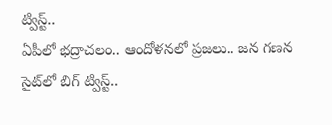ట్విస్ట్..
ఏపీలో భద్రాచలం.. ఆందోళనలో ప్రజలు.. జన గణన సైట్‌లో బిగ్ ట్విస్ట్..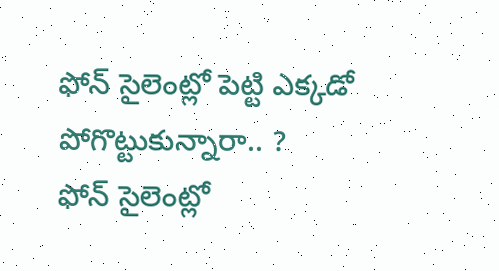ఫోన్ సైలెంట్లో పెట్టి ఎక్కడో పోగొట్టుకున్నారా.. ?
ఫోన్ సైలెంట్లో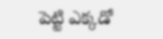పెట్టి ఎక్కడో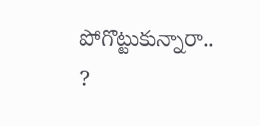పోగొట్టుకున్నారా.. ?